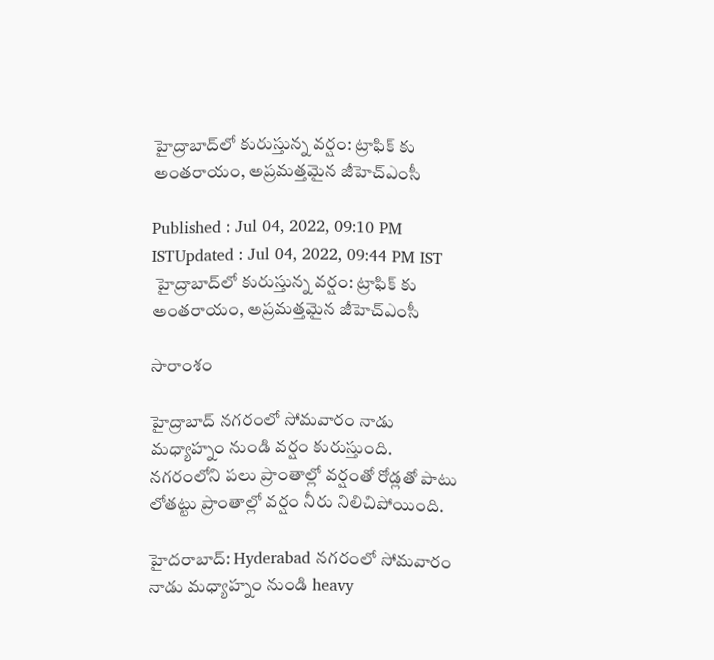హైద్రాబాద్‌లో కురుస్తున్న వర్షం: ట్రాఫిక్ కు అంతరాయం, అప్రమత్తమైన జీహెచ్ఎంసీ

Published : Jul 04, 2022, 09:10 PM ISTUpdated : Jul 04, 2022, 09:44 PM IST
 హైద్రాబాద్‌లో కురుస్తున్న వర్షం: ట్రాఫిక్ కు అంతరాయం, అప్రమత్తమైన జీహెచ్ఎంసీ

సారాంశం

హైద్రాబాద్ నగరంలో సోమవారం నాడు మధ్యాహ్నం నుండి వర్షం కురుస్తుంది. నగరంలోని పలు ప్రాంతాల్లో వర్షంతో రోడ్లతో పాటు లోతట్టు ప్రాంతాల్లో వర్షం నీరు నిలిచిపోయింది.

హైదరాబాద్: Hyderabad నగరంలో సోమవారం నాడు మధ్యాహ్నం నుండి heavy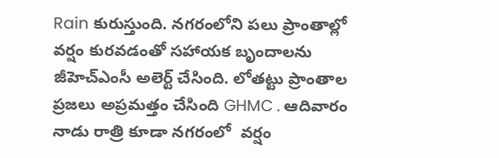Rain కురుస్తుంది. నగరంలోని పలు ప్రాంతాల్లో వర్షం కురవడంతో సహాయక బృందాలను జీహెచ్ఎంసీ అలెర్ట్ చేసింది. లోతట్టు ప్రాంతాల ప్రజలు అప్రమత్తం చేసింది GHMC . ఆదివారం నాడు రాత్రి కూడా నగరంలో  వర్షం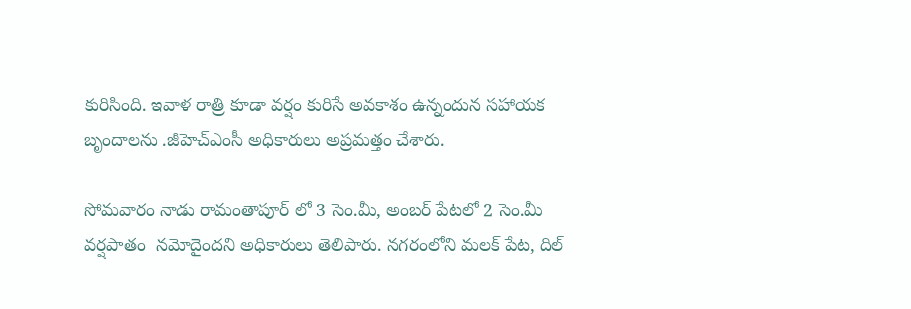కురిసింది. ఇవాళ రాత్రి కూడా వర్షం కురిసే అవకాశం ఉన్నందున సహాయక బృందాలను .జీహెచ్ఎంసీ అధికారులు అప్రమత్తం చేశారు.

సోమవారం నాడు రామంతాపూర్ లో 3 సెం.మీ, అంబర్ పేటలో 2 సెం.మీ వర్షపాతం  నమోదైందని అధికారులు తెలిపారు. నగరంలోని మలక్ పేట, దిల్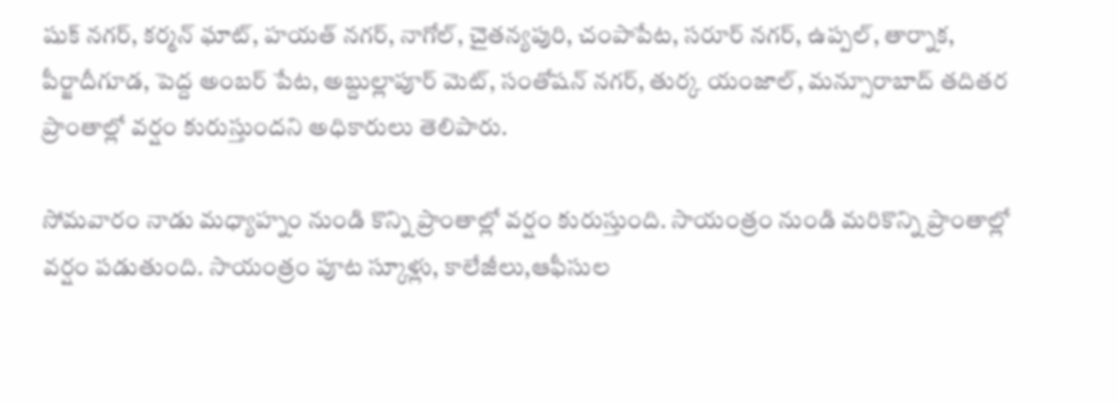షుక్ నగర్, కర్మన్ ఘాట్, హయత్ నగర్, నాగోల్, చైతన్యపురి, చంపాపేట, సరూర్ నగర్, ఉప్పల్, తార్నాక, పీర్జాదీగూడ, పెద్ద అంబర్ పేట, అబ్దుల్లాపూర్ మెట్, సంతోషన్ నగర్, తుర్క యంజాల్, మన్సూరాబాద్ తదితర ప్రాంతాల్లో వర్షం కురుస్తుందని అధికారులు తెలిపారు.

సోమవారం నాడు మధ్యాహ్నం నుండి కొన్ని ప్రాంతాల్లో వర్షం కురుస్తుంది. సాయంత్రం నుండి మరికొన్ని ప్రాంతాల్లో వర్షం పడుతుంది. సాయంత్రం పూట స్కూళ్లు, కాలేజీలు,ఆఫీసుల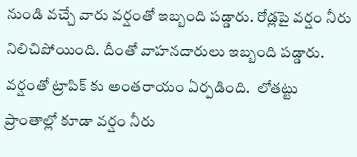నుండి వచ్చే వారు వర్షంతో ఇబ్బంది పడ్డారు. రోడ్లపై వర్షం నీరు నిలిచిపోయింది. దీంతో వాహనదారులు ఇబ్బంది పడ్డారు. వర్షంతో ట్రాపిక్ కు అంతరాయం ఏర్పడింది.  లోతట్టు ప్రాంతాల్లో కూడా వర్షం నీరు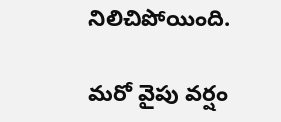నిలిచిపోయింది.

మరో వైపు వర్షం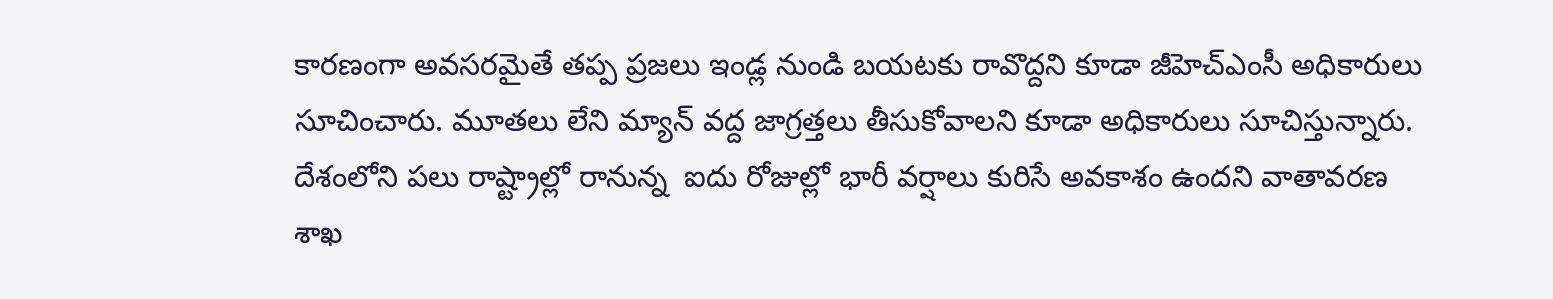కారణంగా అవసరమైతే తప్ప ప్రజలు ఇండ్ల నుండి బయటకు రావొద్దని కూడా జీహెచ్ఎంసీ అధికారులు సూచించారు. మూతలు లేని మ్యాన్ వద్ద జాగ్రత్తలు తీసుకోవాలని కూడా అధికారులు సూచిస్తున్నారు.  దేశంలోని పలు రాష్ట్రాల్లో రానున్న  ఐదు రోజుల్లో భారీ వర్షాలు కురిసే అవకాశం ఉందని వాతావరణ శాఖ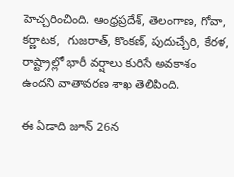హెచ్చరించింది. ఆంధ్రప్రదేశ్, తెలంగాణ, గోవా, కర్ణాటక,  గుజరాత్, కొంకణ్, పుదుచ్చేరి, కేరళ, రాష్ట్రాల్లో భారీ వర్షాలు కురిసే అవకాశం ఉందని వాతావరణ శాఖ తెలిపింది.

ఈ ఏడాది జూన్ 26న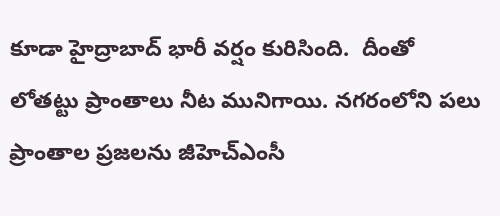కూడా హైద్రాబాద్ భారీ వర్షం కురిసింది.  దీంతో లోతట్టు ప్రాంతాలు నీట మునిగాయి. నగరంలోని పలు ప్రాంతాల ప్రజలను జీహెచ్ఎంసీ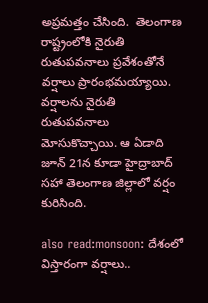అప్రమత్తం చేసింది.  తెలంగాణ రాష్ట్రంలోకి నైరుతి రుతుపవనాలు ప్రవేశంతోనే వర్షాలు ప్రారంభమయ్యాయి. వర్షాలను నైరుతి రుతుపవనాలు మోసుకొచ్చాయి. ఆ ఏడాది జూన్ 21న కూడా హైద్రాబాద్ సహా తెలంగాణ జిల్లాలో వర్షం కురిసింది.

also read:monsoon: దేశంలో విస్తారంగా వర్షాలు..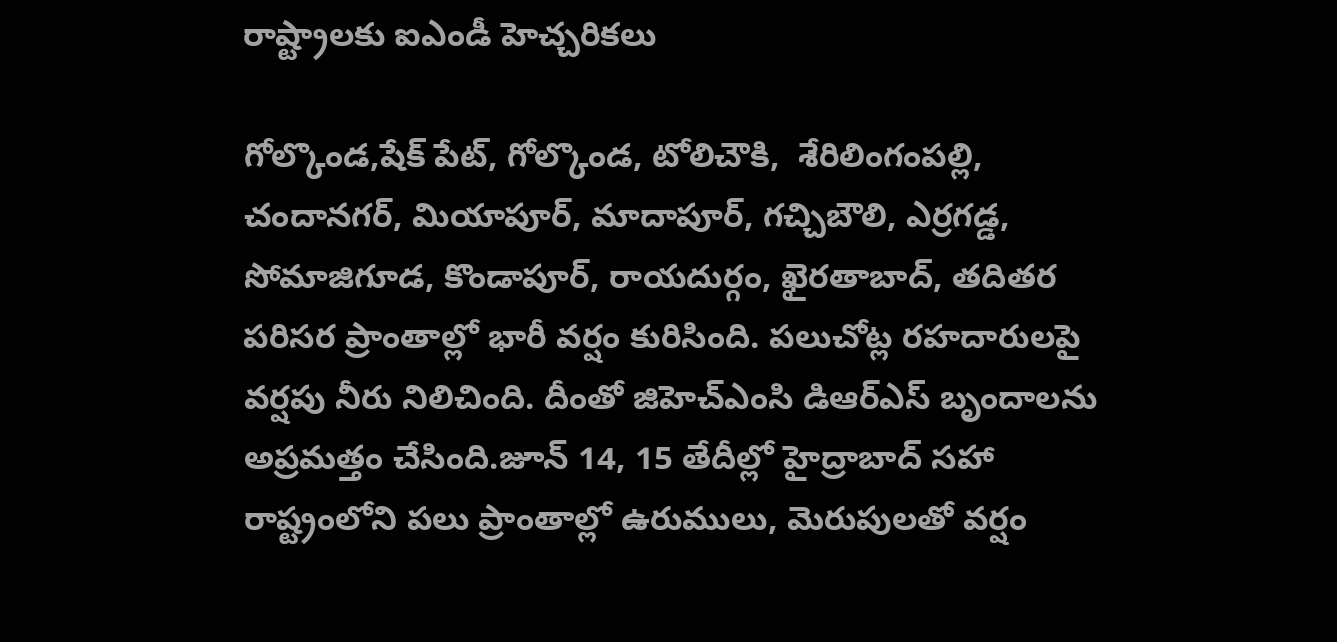రాష్ట్రాలకు ఐఎండీ హెచ్చరికలు

గోల్కొండ,షేక్ పేట్, గోల్కొండ, టోలిచౌకి,  శేరిలింగంపల్లి, చందానగర్, మియాపూర్, మాదాపూర్, గచ్చిబౌలి, ఎర్రగడ్డ, సోమాజిగూడ, కొండాపూర్, రాయదుర్గం, ఖైరతాబాద్, తదితర పరిసర ప్రాంతాల్లో భారీ వర్షం కురిసింది. పలుచోట్ల రహదారులపై వర్షపు నీరు నిలిచింది. దీంతో జిహెచ్ఎంసి డిఆర్ఎస్ బృందాలను అప్రమత్తం చేసింది.జూన్ 14, 15 తేదీల్లో హైద్రాబాద్ సహా రాష్ట్రంలోని పలు ప్రాంతాల్లో ఉరుములు, మెరుపులతో వర్షం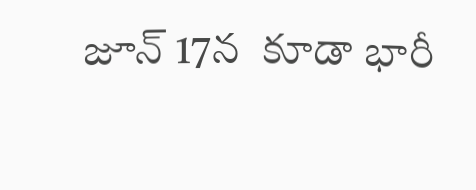జూన్ 17న  కూడా భారీ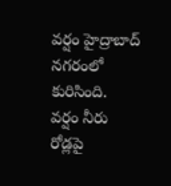వర్షం హైద్రాబాద్ నగరంలో కురిసింది.  వర్షం నీరు రోడ్లపై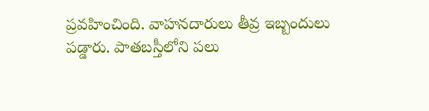ప్రవహించింది. వాహనదారులు తీవ్ర ఇబ్బందులు పడ్డారు. పాతబస్తీలోని పలు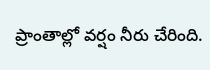ప్రాంతాల్లో వర్షం నీరు చేరింది.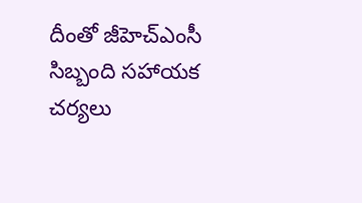దీంతో జీహెచ్ఎంసీ సిబ్బంది సహాయక చర్యలు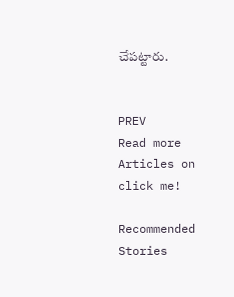చేపట్టారు.


PREV
Read more Articles on
click me!

Recommended Stories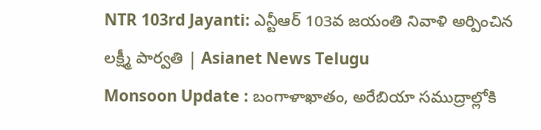NTR 103rd Jayanti: ఎన్టీఆర్ 103వ జయంతి నివాళి అర్పించిన లక్ష్మీ పార్వతి | Asianet News Telugu
Monsoon Update : బంగాళాఖాతం, అరేబియా సముద్రాల్లోకి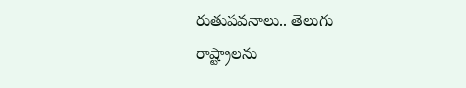రుతుపవనాలు.. తెలుగు రాష్ట్రాలను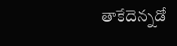తాకేదెన్నడో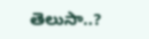తెలుసా..?